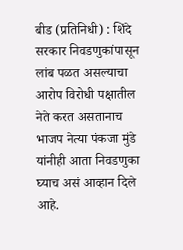बीड (प्रतिनिधी) : शिंदे सरकार निवडणुकांपासून लांब पळत असल्याचा आरोप विरोधी पक्षातील नेते करत असतानाच भाजप नेत्या पंकजा मुंडे यांनीही आता निवडणुका घ्याच असं आव्हान दिले आहे.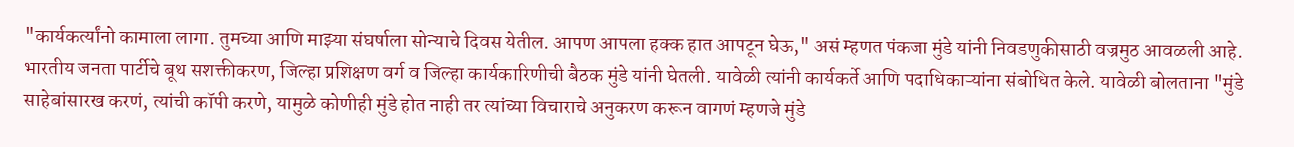"कार्यकर्त्यांनो कामाला लागा. तुमच्या आणि माझ्या संघर्षाला सोन्याचे दिवस येतील. आपण आपला हक्क हात आपटून घेऊ," असं म्हणत पंकजा मुंडे यांनी निवडणुकीसाठी वज्रमुठ आवळली आहे.
भारतीय जनता पार्टीचे बूथ सशक्तीकरण, जिल्हा प्रशिक्षण वर्ग व जिल्हा कार्यकारिणीची बैठक मुंडे यांनी घेतली. यावेळी त्यांनी कार्यकर्ते आणि पदाधिकाऱ्यांना संबोधित केले. यावेळी बोलताना "मुंडे साहेबांसारख करणं, त्यांची कॉपी करणे, यामुळे कोणीही मुंडे होत नाही तर त्यांच्या विचाराचे अनुकरण करून वागणं म्हणजे मुंडे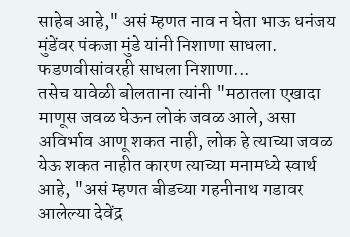साहेब आहे," असं म्हणत नाव न घेता भाऊ धनंजय मुंडेंवर पंकजा मुंडे यांनी निशाणा साधला.
फडणवीसांवरही साधला निशाणा...
तसेच यावेळी बोलताना त्यांनी "मठातला एखादा माणूस जवळ घेऊन लोकं जवळ आले, असा अविर्भाव आणू शकत नाही, लोक हे त्याच्या जवळ येऊ शकत नाहीत कारण त्याच्या मनामध्ये स्वार्थ आहे, "असं म्हणत बीडच्या गहनीनाथ गडावर आलेल्या देवेंद्र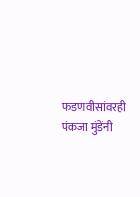फडणवीसांवरही पंकजा मुंडेंनी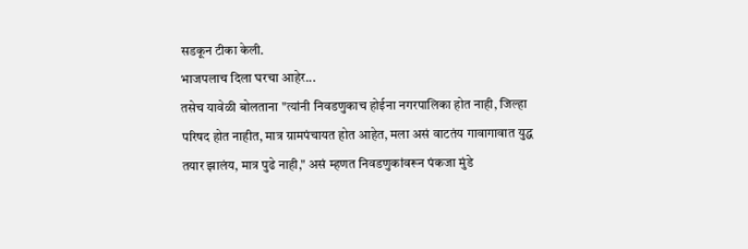सडकून टीका केली.
भाजपलाच दिला घरचा आहेर...
तसेच यावेळी बोलताना "त्यांनी निवडणुकाच होईना नगरपालिका होत नाही, जिल्हा परिषद होत नाहीत, मात्र ग्रामपंचायत होत आहेत, मला असं वाटतंय गावागावात युद्ध तयार झालंय, मात्र पुढे नाही," असं म्हणत निवडणुकांवरून पंकजा मुंडे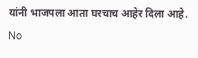यांनी भाजपला आता घरचाच आहेर दिला आहे.
No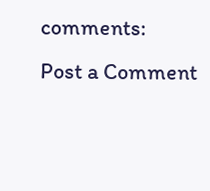comments:
Post a Comment